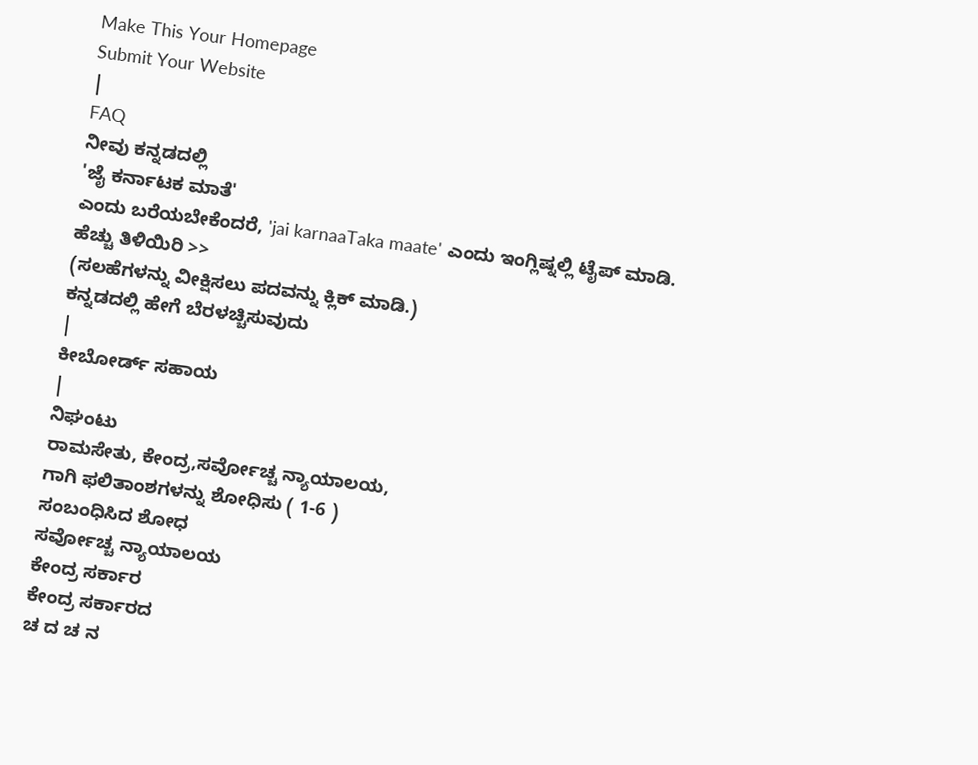Make This Your Homepage
Submit Your Website
|
FAQ
ನೀವು ಕನ್ನಡದಲ್ಲಿ
'ಜೈ ಕರ್ನಾಟಕ ಮಾತೆ'
ಎಂದು ಬರೆಯಬೇಕೆಂದರೆ, 'jai karnaaTaka maate' ಎಂದು ಇಂಗ್ಲಿಷ್ನಲ್ಲಿ ಟೈಪ್ ಮಾಡಿ.
ಹೆಚ್ಚು ತಿಳಿಯಿರಿ >>
(ಸಲಹೆಗಳನ್ನು ವೀಕ್ಷಿಸಲು ಪದವನ್ನು ಕ್ಲಿಕ್ ಮಾಡಿ.)
ಕನ್ನಡದಲ್ಲಿ ಹೇಗೆ ಬೆರಳಚ್ಚಿಸುವುದು
|
ಕೀಬೋರ್ಡ್ ಸಹಾಯ
|
ನಿಘಂಟು
ರಾಮಸೇತು, ಕೇಂದ್ರ,ಸರ್ವೋಚ್ಚ ನ್ಯಾಯಾಲಯ,
ಗಾಗಿ ಫಲಿತಾಂಶಗಳನ್ನು ಶೋಧಿಸು ( 1-6 )
ಸಂಬಂಧಿಸಿದ ಶೋಧ
ಸರ್ವೋಚ್ಚ ನ್ಯಾಯಾಲಯ
ಕೇಂದ್ರ ಸರ್ಕಾರ
ಕೇಂದ್ರ ಸರ್ಕಾರದ
ಚ ದ ಚ ನ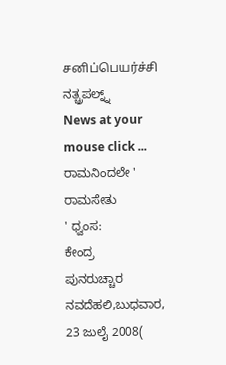சனிப்பெயர்ச்சி ನತ್ಚ್ರಪಲ್ನ್ನ್
News at your mouse click ...
ರಾಮನಿಂದಲೇ '
ರಾಮಸೇತು
' ಧ್ವಂಸ:
ಕೇಂದ್ರ
ಪುನರುಚ್ಚಾರ ನವದೆಹಲಿ,ಬುಧವಾರ, 23 ಜುಲೈ 2008(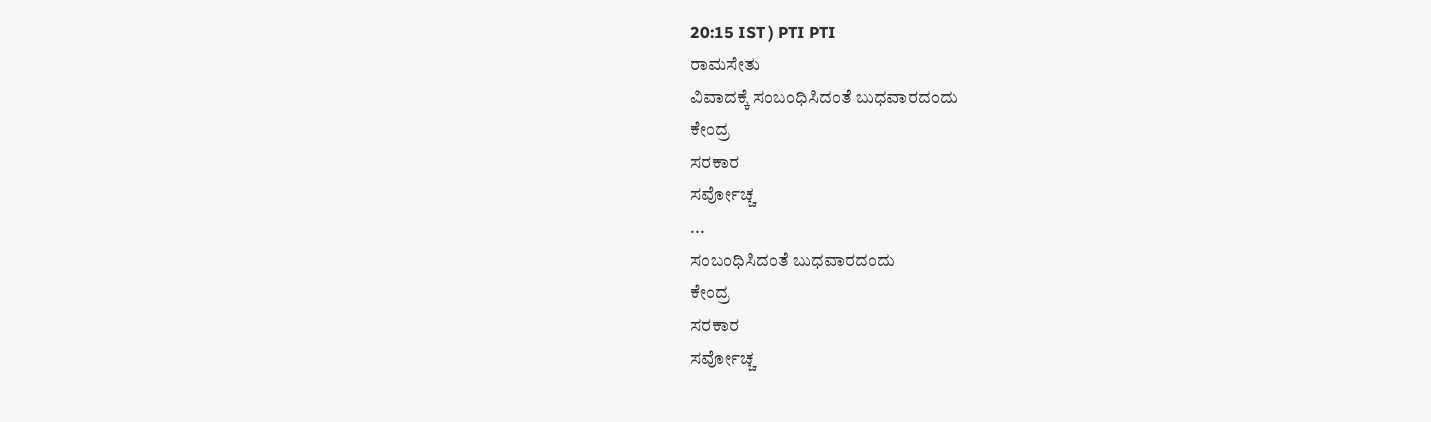20:15 IST ) PTI PTI
ರಾಮಸೇತು
ವಿವಾದಕ್ಕೆ ಸಂಬಂಧಿಸಿದಂತೆ ಬುಧವಾರದಂದು
ಕೇಂದ್ರ
ಸರಕಾರ
ಸರ್ವೋಚ್ಚ
...
ಸಂಬಂಧಿಸಿದಂತೆ ಬುಧವಾರದಂದು
ಕೇಂದ್ರ
ಸರಕಾರ
ಸರ್ವೋಚ್ಚ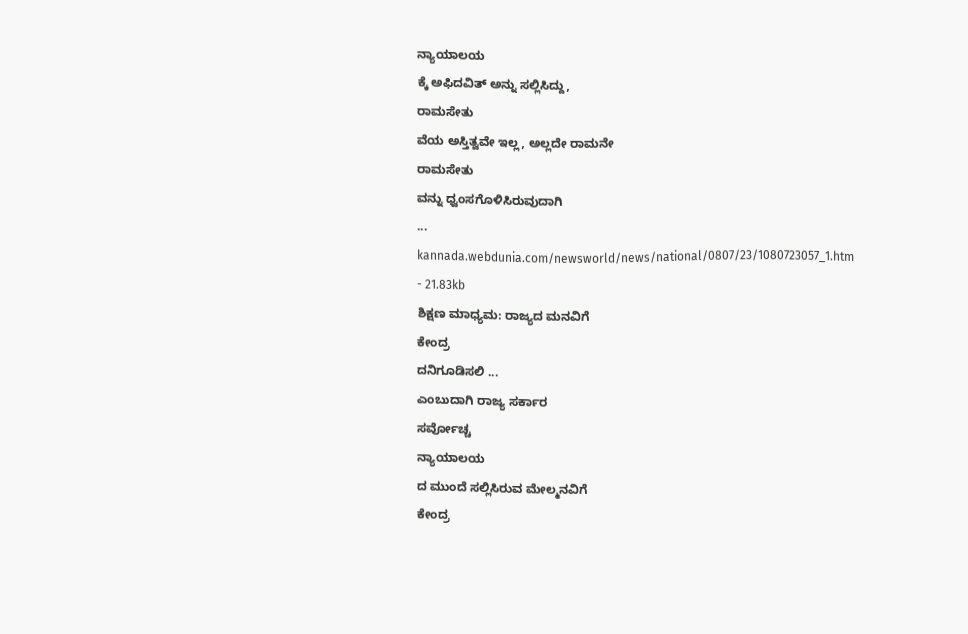ನ್ಯಾಯಾಲಯ
ಕ್ಕೆ ಅಫಿದವಿತ್ ಅನ್ನು ಸಲ್ಲಿಸಿದ್ದು,
ರಾಮಸೇತು
ವೆಯ ಅಸ್ತಿತ್ವವೇ ಇಲ್ಲ, ಅಲ್ಲದೇ ರಾಮನೇ
ರಾಮಸೇತು
ವನ್ನು ಧ್ವಂಸಗೊಳಿಸಿರುವುದಾಗಿ
...
kannada.webdunia.com/newsworld/news/national/0807/23/1080723057_1.htm - 21.83kb
ಶಿಕ್ಷಣ ಮಾಧ್ಯಮ: ರಾಜ್ಯದ ಮನವಿಗೆ
ಕೇಂದ್ರ
ದನಿಗೂಡಿಸಲಿ ...
ಎಂಬುದಾಗಿ ರಾಜ್ಯ ಸರ್ಕಾರ
ಸರ್ವೋಚ್ಚ
ನ್ಯಾಯಾಲಯ
ದ ಮುಂದೆ ಸಲ್ಲಿಸಿರುವ ಮೇಲ್ಮನವಿಗೆ
ಕೇಂದ್ರ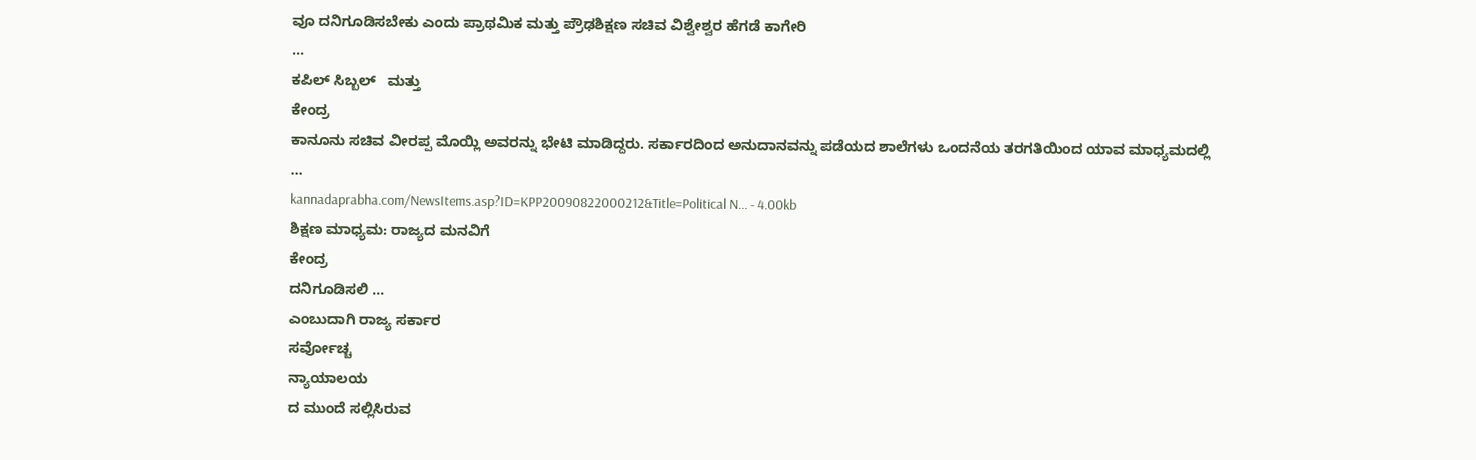ವೂ ದನಿಗೂಡಿಸಬೇಕು ಎಂದು ಪ್ರಾಥಮಿಕ ಮತ್ತು ಪ್ರೌಢಶಿಕ್ಷಣ ಸಚಿವ ವಿಶ್ವೇಶ್ವರ ಹೆಗಡೆ ಕಾಗೇರಿ
...
ಕಪಿಲ್ ಸಿಬ್ಬಲ್   ಮತ್ತು
ಕೇಂದ್ರ
ಕಾನೂನು ಸಚಿವ ವೀರಪ್ಪ ಮೊಯ್ಲಿ ಅವರನ್ನು ಭೇಟಿ ಮಾಡಿದ್ದರು. ಸರ್ಕಾರದಿಂದ ಅನುದಾನವನ್ನು ಪಡೆಯದ ಶಾಲೆಗಳು ಒಂದನೆಯ ತರಗತಿಯಿಂದ ಯಾವ ಮಾಧ್ಯಮದಲ್ಲಿ
...
kannadaprabha.com/NewsItems.asp?ID=KPP20090822000212&Title=Political N... - 4.00kb
ಶಿಕ್ಷಣ ಮಾಧ್ಯಮ: ರಾಜ್ಯದ ಮನವಿಗೆ
ಕೇಂದ್ರ
ದನಿಗೂಡಿಸಲಿ ...
ಎಂಬುದಾಗಿ ರಾಜ್ಯ ಸರ್ಕಾರ
ಸರ್ವೋಚ್ಚ
ನ್ಯಾಯಾಲಯ
ದ ಮುಂದೆ ಸಲ್ಲಿಸಿರುವ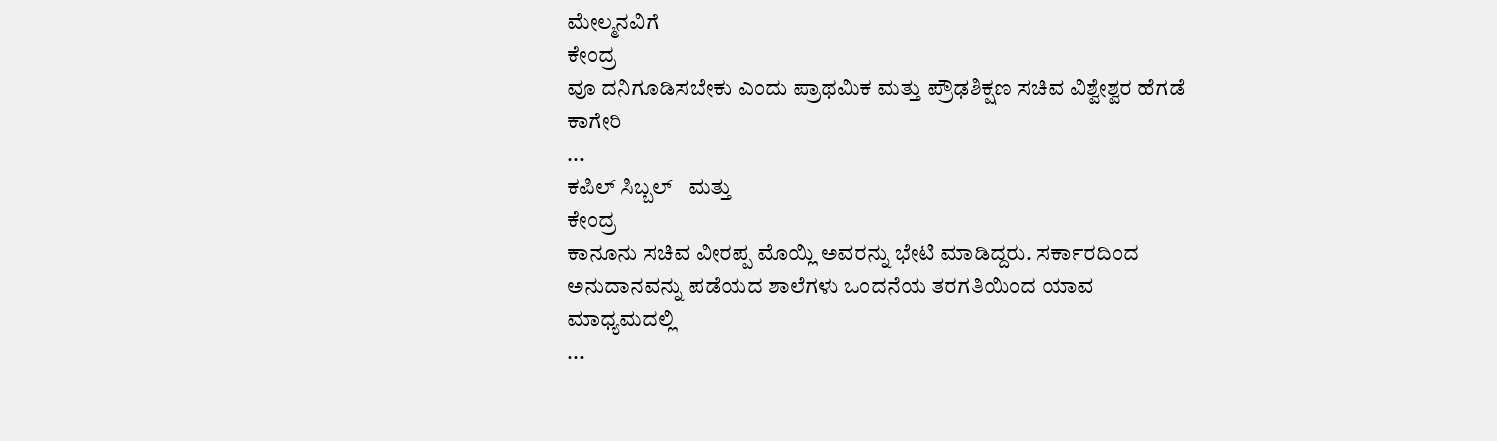ಮೇಲ್ಮನವಿಗೆ
ಕೇಂದ್ರ
ವೂ ದನಿಗೂಡಿಸಬೇಕು ಎಂದು ಪ್ರಾಥಮಿಕ ಮತ್ತು ಪ್ರೌಢಶಿಕ್ಷಣ ಸಚಿವ ವಿಶ್ವೇಶ್ವರ ಹೆಗಡೆ ಕಾಗೇರಿ
...
ಕಪಿಲ್ ಸಿಬ್ಬಲ್   ಮತ್ತು
ಕೇಂದ್ರ
ಕಾನೂನು ಸಚಿವ ವೀರಪ್ಪ ಮೊಯ್ಲಿ ಅವರನ್ನು ಭೇಟಿ ಮಾಡಿದ್ದರು. ಸರ್ಕಾರದಿಂದ ಅನುದಾನವನ್ನು ಪಡೆಯದ ಶಾಲೆಗಳು ಒಂದನೆಯ ತರಗತಿಯಿಂದ ಯಾವ ಮಾಧ್ಯಮದಲ್ಲಿ
...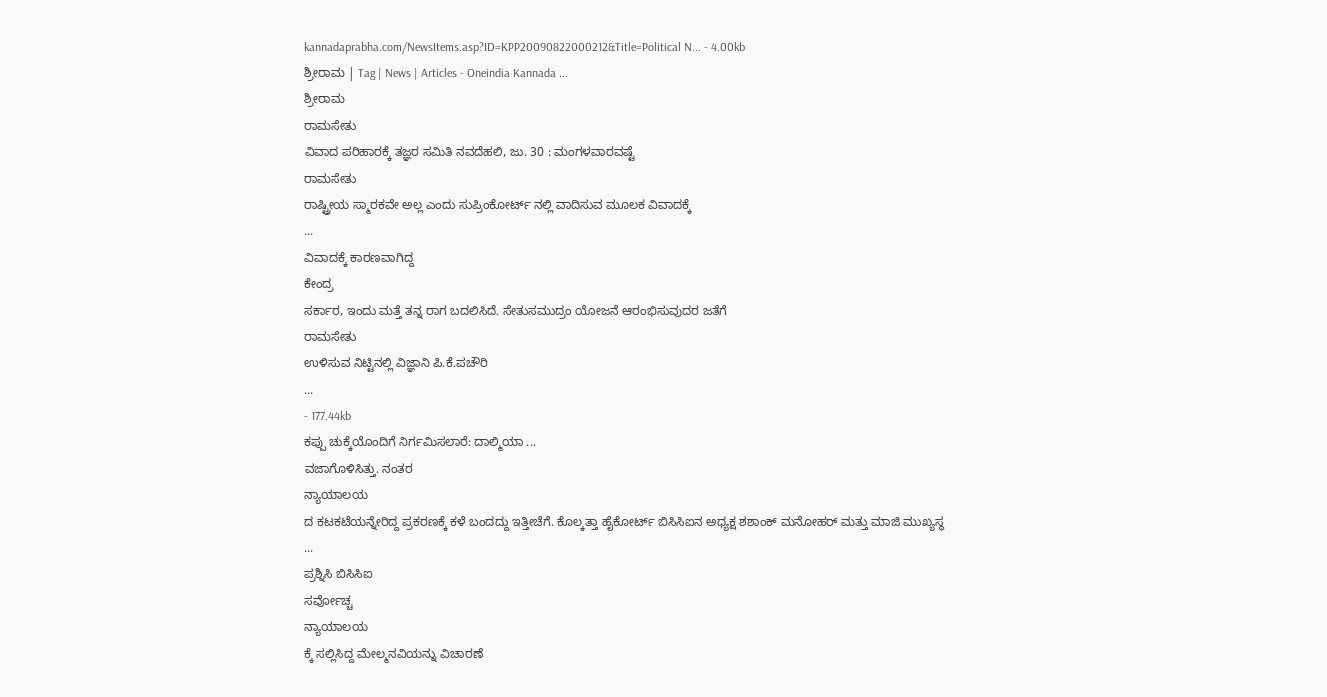kannadaprabha.com/NewsItems.asp?ID=KPP20090822000212&Title=Political N... - 4.00kb
ಶ್ರೀರಾಮ | Tag | News | Articles - Oneindia Kannada ...
ಶ್ರೀರಾಮ
ರಾಮಸೇತು
ವಿವಾದ ಪರಿಹಾರಕ್ಕೆ ತಜ್ಞರ ಸಮಿತಿ ನವದೆಹಲಿ, ಜು. 30 : ಮಂಗಳವಾರವಷ್ಟೆ
ರಾಮಸೇತು
ರಾಷ್ಟ್ರೀಯ ಸ್ಮಾರಕವೇ ಅಲ್ಲ ಎಂದು ಸುಪ್ರಿಂಕೋರ್ಟ್ ನಲ್ಲಿ ವಾದಿಸುವ ಮೂಲಕ ವಿವಾದಕ್ಕೆ
...
ವಿವಾದಕ್ಕೆ ಕಾರಣವಾಗಿದ್ದ
ಕೇಂದ್ರ
ಸರ್ಕಾರ, ಇಂದು ಮತ್ತೆ ತನ್ನ ರಾಗ ಬದಲಿಸಿದೆ. ಸೇತುಸಮುದ್ರಂ ಯೋಜನೆ ಆರಂಭಿಸುವುದರ ಜತೆಗೆ
ರಾಮಸೇತು
ಉಳಿಸುವ ನಿಟ್ಟಿನಲ್ಲಿ ವಿಜ್ಞಾನಿ ಪಿ.ಕೆ.ಪಚೌರಿ
...
- 177.44kb
ಕಪ್ಪು ಚುಕ್ಕೆಯೊಂದಿಗೆ ನಿರ್ಗಮಿಸಲಾರೆ: ದಾಲ್ಮಿಯಾ ...
ವಜಾಗೊಳಿಸಿತ್ತು. ನಂತರ
ನ್ಯಾಯಾಲಯ
ದ ಕಟಕಟೆಯನ್ನೇರಿದ್ದ ಪ್ರಕರಣಕ್ಕೆ ಕಳೆ ಬಂದದ್ದು ಇತ್ತೀಚೆಗೆ. ಕೊಲ್ಕತ್ತಾ ಹೈಕೋರ್ಟ್ ಬಿಸಿಸಿಐನ ಅಧ್ಯಕ್ಷ ಶಶಾಂಕ್ ಮನೋಹರ್ ಮತ್ತು ಮಾಜಿ ಮುಖ್ಯಸ್ಥ
...
ಪ್ರಶ್ನಿಸಿ ಬಿಸಿಸಿಐ
ಸರ್ವೋಚ್ಚ
ನ್ಯಾಯಾಲಯ
ಕ್ಕೆ ಸಲ್ಲಿಸಿದ್ದ ಮೇಲ್ಮನವಿಯನ್ನು ವಿಚಾರಣೆ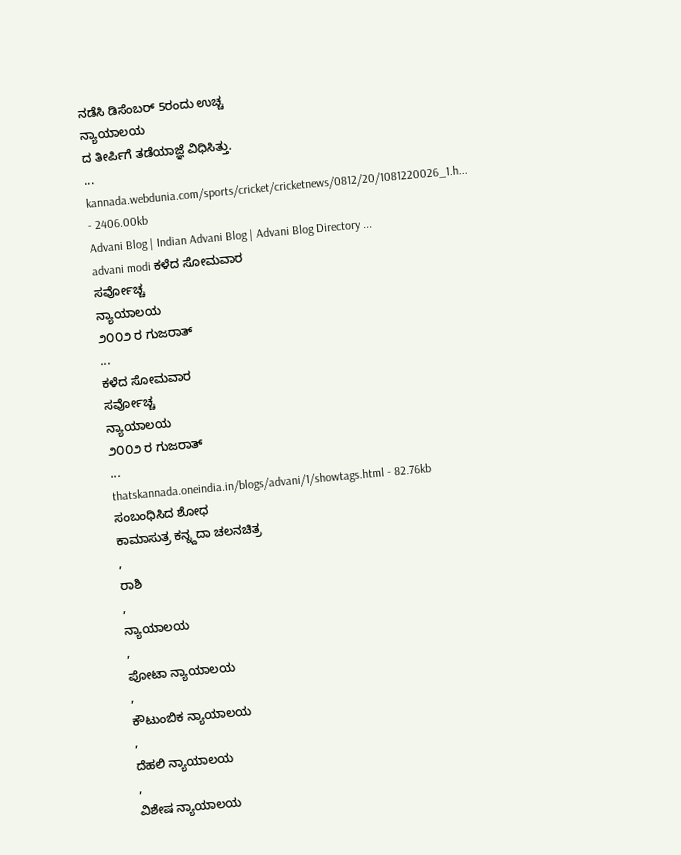ನಡೆಸಿ ಡಿಸೆಂಬರ್ 5ರಂದು ಉಚ್ಚ
ನ್ಯಾಯಾಲಯ
ದ ತೀರ್ಪಿಗೆ ತಡೆಯಾಜ್ಞೆ ವಿಧಿಸಿತ್ತು.
...
kannada.webdunia.com/sports/cricket/cricketnews/0812/20/1081220026_1.h... - 2406.00kb
Advani Blog | Indian Advani Blog | Advani Blog Directory ...
advani modi ಕಳೆದ ಸೋಮವಾರ
ಸರ್ವೋಚ್ಚ
ನ್ಯಾಯಾಲಯ
೨೦೦೨ ರ ಗುಜರಾತ್
...
ಕಳೆದ ಸೋಮವಾರ
ಸರ್ವೋಚ್ಚ
ನ್ಯಾಯಾಲಯ
೨೦೦೨ ರ ಗುಜರಾತ್
...
thatskannada.oneindia.in/blogs/advani/1/showtags.html - 82.76kb
ಸಂಬಂಧಿಸಿದ ಶೋಧ
ಕಾಮಾಸುತ್ರ ಕನ್ನ್ದದಾ ಚಲನಚಿತ್ರ
,
ರಾಶಿ
,
ನ್ಯಾಯಾಲಯ
,
ಪೋಟಾ ನ್ಯಾಯಾಲಯ
,
ಕೌಟುಂಬಿಕ ನ್ಯಾಯಾಲಯ
,
ದೆಹಲಿ ನ್ಯಾಯಾಲಯ
,
ವಿಶೇಷ ನ್ಯಾಯಾಲಯ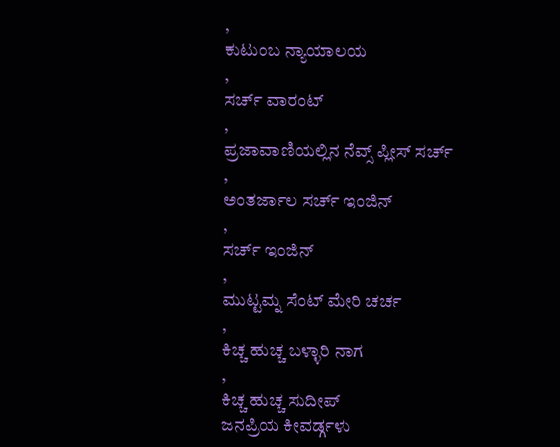,
ಕುಟುಂಬ ನ್ಯಾಯಾಲಯ
,
ಸರ್ಚ್ ವಾರಂಟ್
,
ಪ್ರಜಾವಾಣಿಯಲ್ಲಿನ ನೆವ್ಸ್ ಪ್ಲೀಸ್ ಸರ್ಚ್
,
ಅಂತರ್ಜಾಲ ಸರ್ಚ್ ಇಂಜಿನ್
,
ಸರ್ಚ್ ಇಂಜಿನ್
,
ಮುಟ್ಟಮ್ನ ಸೆಂಟ್ ಮೇರಿ ಚರ್ಚ
,
ಕಿಚ್ಚ ಹುಚ್ಚ ಬಳ್ಳಾರಿ ನಾಗ
,
ಕಿಚ್ಚ ಹುಚ್ಚ ಸುದೀಪ್
ಜನಪ್ರಿಯ ಕೀವರ್ಡ್ಗಳು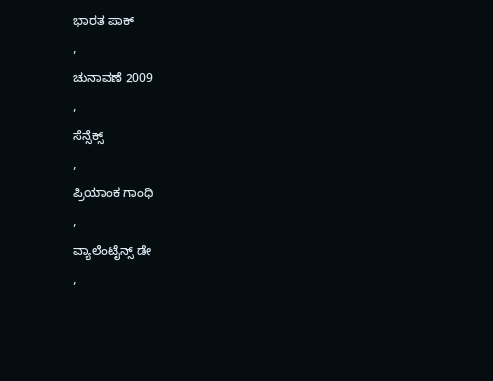ಭಾರತ ಪಾಕ್
,
ಚುನಾವಣೆ 2009
,
ಸೆನ್ಸೆಕ್ಸ್
,
ಪ್ರಿಯಾಂಕ ಗಾಂಧಿ
,
ವ್ಯಾಲೆಂಟೈನ್ಸ್ ಡೇ
,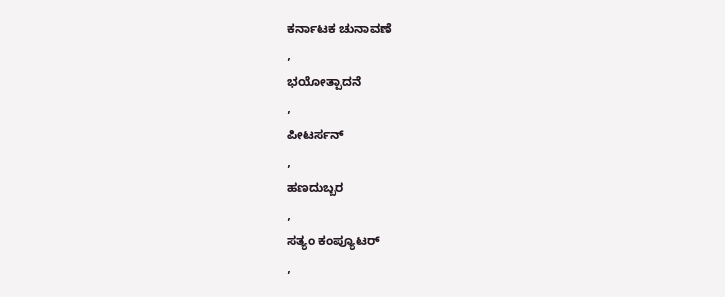ಕರ್ನಾಟಕ ಚುನಾವಣೆ
,
ಭಯೋತ್ಪಾದನೆ
,
ಪೀಟರ್ಸನ್
,
ಹಣದುಬ್ಬರ
,
ಸತ್ಯಂ ಕಂಪ್ಯೂಟರ್
,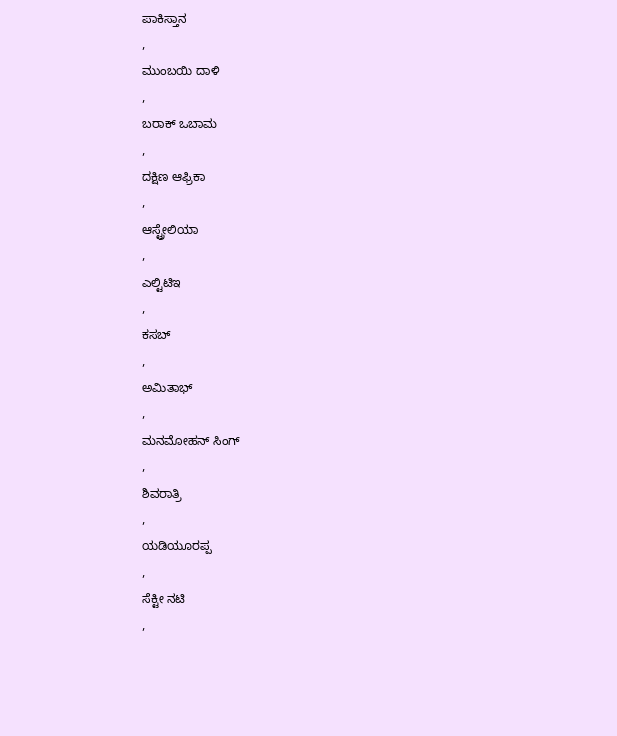ಪಾಕಿಸ್ತಾನ
,
ಮುಂಬಯಿ ದಾಳಿ
,
ಬರಾಕ್ ಒಬಾಮ
,
ದಕ್ಷಿಣ ಆಫ್ರಿಕಾ
,
ಆಸ್ಟ್ರೇಲಿಯಾ
,
ಎಲ್ಟಿಟಿಇ
,
ಕಸಬ್
,
ಅಮಿತಾಭ್
,
ಮನಮೋಹನ್ ಸಿಂಗ್
,
ಶಿವರಾತ್ರಿ
,
ಯಡಿಯೂರಪ್ಪ
,
ಸೆಕ್ಟೀ ನಟಿ
,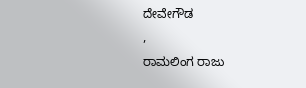ದೇವೇಗೌಡ
,
ರಾಮಲಿಂಗ ರಾಜು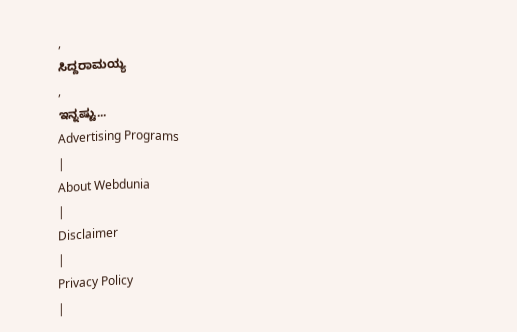,
ಸಿದ್ದರಾಮಯ್ಯ
,
ಇನ್ನಷ್ಟು...
Advertising Programs
|
About Webdunia
|
Disclaimer
|
Privacy Policy
|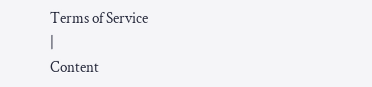Terms of Service
|
Content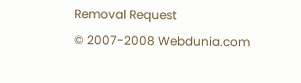Removal Request
© 2007-2008 Webdunia.com